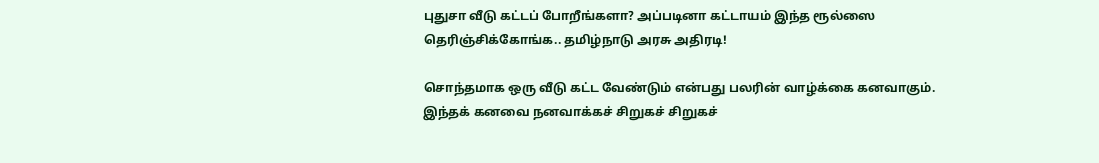புதுசா வீடு கட்டப் போறீங்களா? அப்படினா கட்டாயம் இந்த ரூல்ஸை தெரிஞ்சிக்கோங்க.. தமிழ்நாடு அரசு அதிரடி!

சொந்தமாக ஒரு வீடு கட்ட வேண்டும் என்பது பலரின் வாழ்க்கை கனவாகும். இந்தக் கனவை நனவாக்கச் சிறுகச் சிறுகச்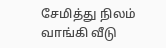சேமித்து நிலம் வாங்கி வீடு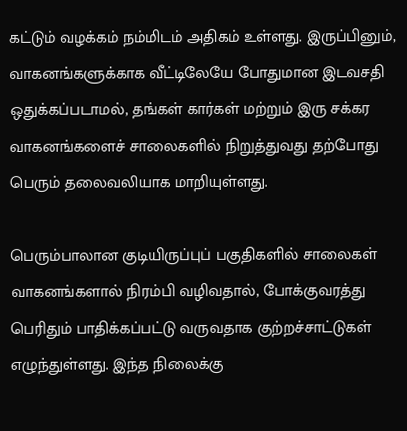கட்டும் வழக்கம் நம்மிடம் அதிகம் உள்ளது. இருப்பினும், வாகனங்களுக்காக வீட்டிலேயே போதுமான இடவசதி ஒதுக்கப்படாமல், தங்கள் கார்கள் மற்றும் இரு சக்கர வாகனங்களைச் சாலைகளில் நிறுத்துவது தற்போது பெரும் தலைவலியாக மாறியுள்ளது.

பெரும்பாலான குடியிருப்புப் பகுதிகளில் சாலைகள் வாகனங்களால் நிரம்பி வழிவதால், போக்குவரத்து பெரிதும் பாதிக்கப்பட்டு வருவதாக குற்றச்சாட்டுகள் எழுந்துள்ளது. இந்த நிலைக்கு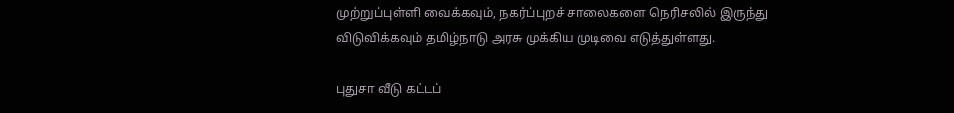முற்றுப்புள்ளி வைக்கவும், நகர்ப்புறச் சாலைகளை நெரிசலில் இருந்து விடுவிக்கவும் தமிழ்நாடு அரசு முக்கிய முடிவை எடுத்துள்ளது.

புதுசா வீடு கட்டப்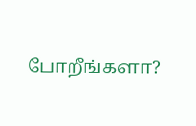போறீங்களா?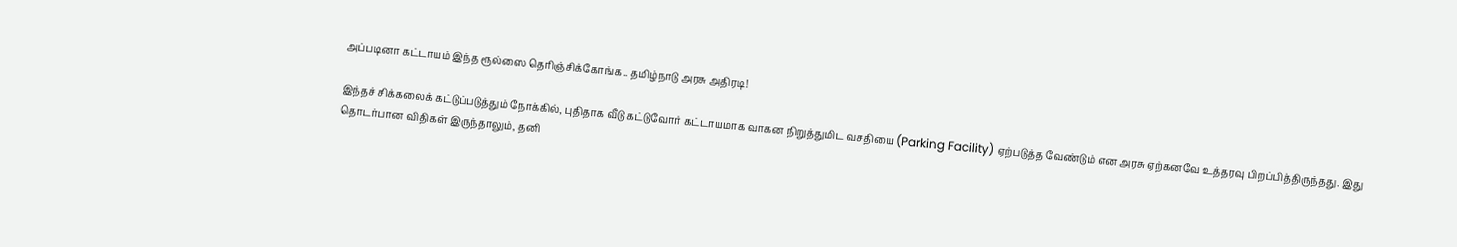அப்படினா கட்டாயம் இந்த ரூல்ஸை தெரிஞ்சிக்கோங்க.. தமிழ்நாடு அரசு அதிரடி!

இந்தச் சிக்கலைக் கட்டுப்படுத்தும் நோக்கில், புதிதாக வீடு கட்டுவோர் கட்டாயமாக வாகன நிறுத்துமிட வசதியை (Parking Facility) ஏற்படுத்த வேண்டும் என அரசு ஏற்கனவே உத்தரவு பிறப்பித்திருந்தது. இது தொடர்பான விதிகள் இருந்தாலும், தனி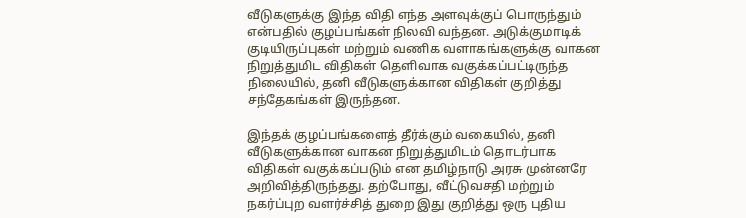வீடுகளுக்கு இந்த விதி எந்த அளவுக்குப் பொருந்தும் என்பதில் குழப்பங்கள் நிலவி வந்தன. அடுக்குமாடிக் குடியிருப்புகள் மற்றும் வணிக வளாகங்களுக்கு வாகன நிறுத்துமிட விதிகள் தெளிவாக வகுக்கப்பட்டிருந்த நிலையில், தனி வீடுகளுக்கான விதிகள் குறித்து சந்தேகங்கள் இருந்தன.

இந்தக் குழப்பங்களைத் தீர்க்கும் வகையில், தனி வீடுகளுக்கான வாகன நிறுத்துமிடம் தொடர்பாக விதிகள் வகுக்கப்படும் என தமிழ்நாடு அரசு முன்னரே அறிவித்திருந்தது. தற்போது, வீட்டுவசதி மற்றும் நகர்ப்புற வளர்ச்சித் துறை இது குறித்து ஒரு புதிய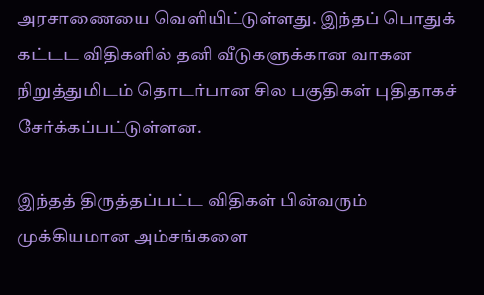அரசாணையை வெளியிட்டுள்ளது. இந்தப் பொதுக் கட்டட விதிகளில் தனி வீடுகளுக்கான வாகன நிறுத்துமிடம் தொடர்பான சில பகுதிகள் புதிதாகச் சேர்க்கப்பட்டுள்ளன.

இந்தத் திருத்தப்பட்ட விதிகள் பின்வரும் முக்கியமான அம்சங்களை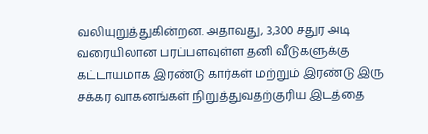வலியுறுத்துகின்றன. அதாவது, 3,300 சதுர அடி வரையிலான பரப்பளவுள்ள தனி வீடுகளுக்கு கட்டாயமாக இரண்டு கார்கள் மற்றும் இரண்டு இரு சக்கர வாகனங்கள் நிறுத்துவதற்குரிய இடத்தை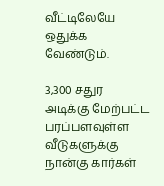வீட்டிலேயே ஒதுக்க வேண்டும்.

3,300 சதுர அடிக்கு மேற்பட்ட பரப்பளவுள்ள வீடுகளுக்கு நான்கு கார்கள்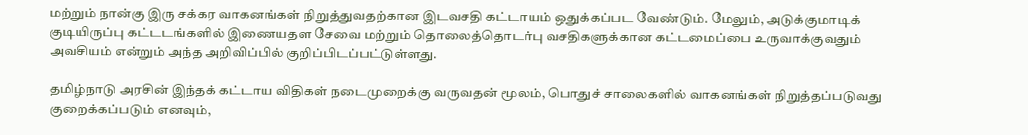மற்றும் நான்கு இரு சக்கர வாகனங்கள் நிறுத்துவதற்கான இடவசதி கட்டாயம் ஒதுக்கப்பட வேண்டும். மேலும், அடுக்குமாடிக் குடியிருப்பு கட்டடங்களில் இணையதள சேவை மற்றும் தொலைத்தொடர்பு வசதிகளுக்கான கட்டமைப்பை உருவாக்குவதும் அவசியம் என்றும் அந்த அறிவிப்பில் குறிப்பிடப்பட்டுள்ளது.

தமிழ்நாடு அரசின் இந்தக் கட்டாய விதிகள் நடைமுறைக்கு வருவதன் மூலம், பொதுச் சாலைகளில் வாகனங்கள் நிறுத்தப்படுவது குறைக்கப்படும் எனவும்,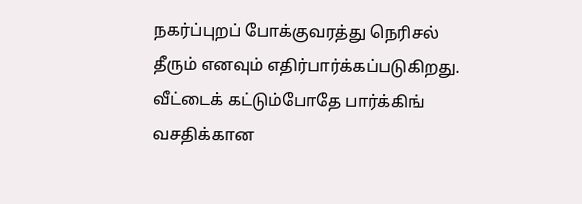நகர்ப்புறப் போக்குவரத்து நெரிசல் தீரும் எனவும் எதிர்பார்க்கப்படுகிறது. வீட்டைக் கட்டும்போதே பார்க்கிங் வசதிக்கான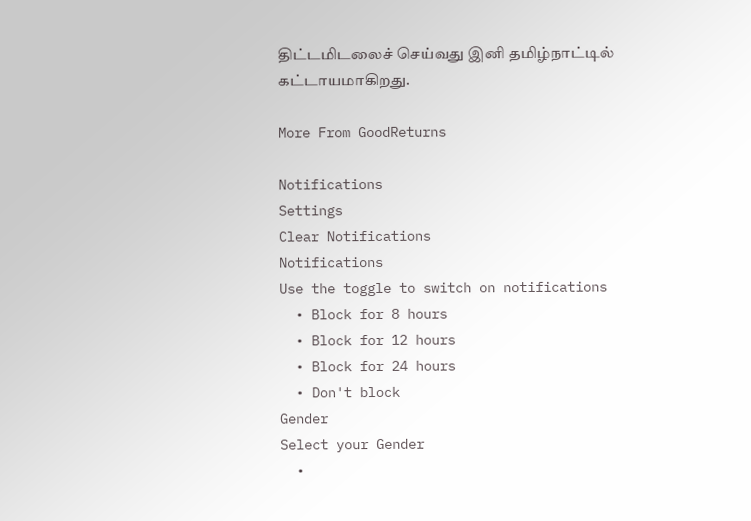திட்டமிடலைச் செய்வது இனி தமிழ்நாட்டில் கட்டாயமாகிறது.

More From GoodReturns

Notifications
Settings
Clear Notifications
Notifications
Use the toggle to switch on notifications
  • Block for 8 hours
  • Block for 12 hours
  • Block for 24 hours
  • Don't block
Gender
Select your Gender
  •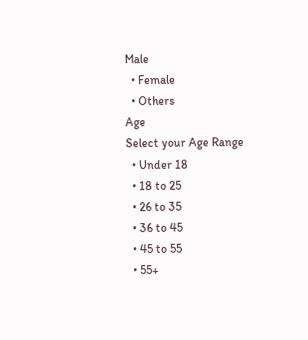Male
  • Female
  • Others
Age
Select your Age Range
  • Under 18
  • 18 to 25
  • 26 to 35
  • 36 to 45
  • 45 to 55
  • 55+